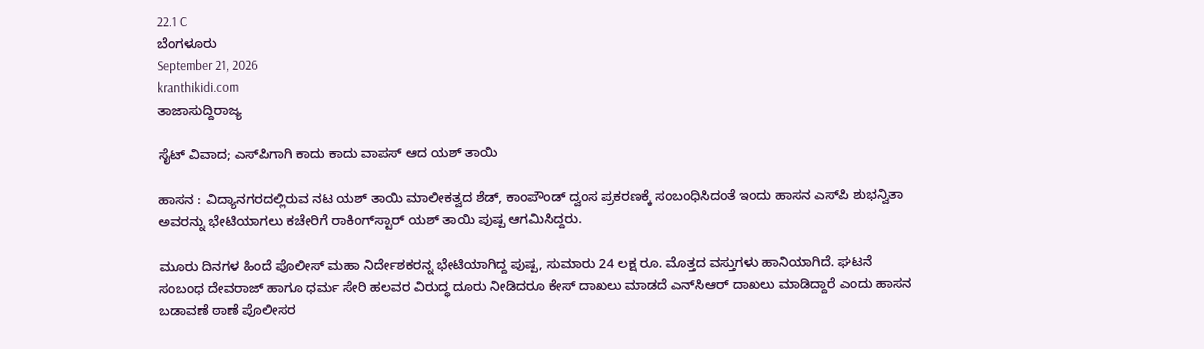22.1 C
ಬೆಂಗಳೂರು
September 21, 2026
kranthikidi.com
ತಾಜಾಸುದ್ದಿರಾಜ್ಯ

ಸೈಟ್ ವಿವಾದ; ಎಸ್‌ಪಿಗಾಗಿ ಕಾದು ಕಾದು ವಾಪಸ್ ಆದ ಯಶ್ ತಾಯಿ

ಹಾಸನ : ವಿದ್ಯಾನಗರದಲ್ಲಿರುವ ನಟ ಯಶ್ ತಾಯಿ ಮಾಲೀಕತ್ವದ ಶೆಡ್, ಕಾಂಪೌಂಡ್ ದ್ವಂಸ ಪ್ರಕರಣಕ್ಕೆ ಸಂಬಂಧಿಸಿದಂತೆ ಇಂದು ಹಾಸನ ಎಸ್‌ಪಿ ಶುಭನ್ವಿತಾ ಅವರನ್ನು ಭೇಟಿಯಾಗಲು ಕಚೇರಿಗೆ ರಾಕಿಂಗ್‌ಸ್ಟಾರ್ ಯಶ್ ತಾಯಿ ಪುಷ್ಪ ಆಗಮಿಸಿದ್ದರು.

ಮೂರು ದಿನಗಳ ಹಿಂದೆ ಪೊಲೀಸ್ ಮಹಾ ನಿರ್ದೇಶಕರನ್ನ ಭೇಟಿಯಾಗಿದ್ದ ಪುಷ್ಪ, ಸುಮಾರು 24 ಲಕ್ಷ ರೂ. ಮೊತ್ತದ ವಸ್ತುಗಳು ಹಾನಿಯಾಗಿದೆ. ಘಟನೆ ಸಂಬಂಧ ದೇವರಾಜ್ ಹಾಗೂ ಧರ್ಮ ಸೇರಿ ಹಲವರ ವಿರುದ್ಧ ದೂರು ನೀಡಿದರೂ ಕೇಸ್ ದಾಖಲು ಮಾಡದೆ ಎನ್‌ಸಿಆರ್ ದಾಖಲು ಮಾಡಿದ್ದಾರೆ ಎಂದು ಹಾಸನ ಬಡಾವಣೆ ಠಾಣೆ ಪೊಲೀಸರ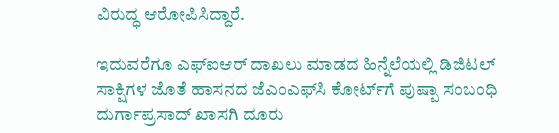ವಿರುದ್ಧ ಆರೋಪಿಸಿದ್ದಾರೆ.

ಇದುವರೆಗೂ ಎಫ್‌ಐಆರ್ ದಾಖಲು ಮಾಡದ ಹಿನ್ನೆಲೆಯಲ್ಲಿ ಡಿಜಿಟಲ್ ಸಾಕ್ಷಿಗಳ ಜೊತೆ ಹಾಸನದ ಜೆಎಂಎಫ್‌ಸಿ ಕೋರ್ಟ್‌ಗೆ ಪುಷ್ಪಾ ಸಂಬಂಧಿ ದುರ್ಗಾಪ್ರಸಾದ್ ಖಾಸಗಿ ದೂರು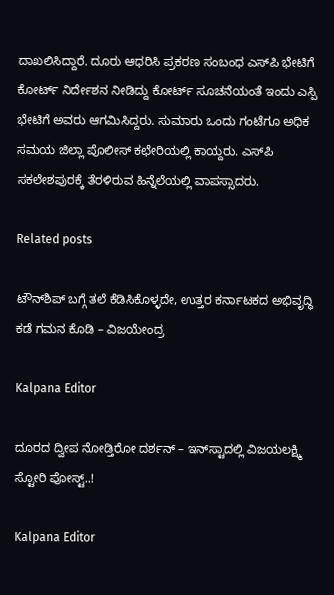ದಾಖಲಿಸಿದ್ದಾರೆ. ದೂರು ಆಧರಿಸಿ ಪ್ರಕರಣ ಸಂಬಂಧ ಎಸ್‌ಪಿ ಭೇಟಿಗೆ ಕೋರ್ಟ್ ನಿರ್ದೇಶನ ನೀಡಿದ್ದು ಕೋರ್ಟ್ ಸೂಚನೆಯಂತೆ ಇಂದು ಎಸ್ಪಿ ಭೇಟಿಗೆ ಅವರು ಆಗಮಿಸಿದ್ದರು. ಸುಮಾರು ಒಂದು ಗಂಟೆಗೂ ಅಧಿಕ ಸಮಯ ಜಿಲ್ಲಾ ಪೊಲೀಸ್ ಕಛೇರಿಯಲ್ಲಿ ಕಾಯ್ದರು. ಎಸ್‌ಪಿ ಸಕಲೇಶಪುರಕ್ಕೆ ತೆರಳಿರುವ ಹಿನ್ನೆಲೆಯಲ್ಲಿ ವಾಪಸ್ಸಾದರು.

Related posts

ಟೌನ್‍ಶಿಪ್ ಬಗ್ಗೆ ತಲೆ ಕೆಡಿಸಿಕೊಳ್ಳದೇ, ಉತ್ತರ ಕರ್ನಾಟಕದ ಅಭಿವೃದ್ಧಿ ಕಡೆ ಗಮನ ಕೊಡಿ – ವಿಜಯೇಂದ್ರ

Kalpana Editor

ದೂರದ ದ್ವೀಪ ನೋಡ್ತಿರೋ ದರ್ಶನ್‌ – ಇನ್‌ಸ್ಟಾದಲ್ಲಿ ವಿಜಯಲಕ್ಷ್ಮಿ ಸ್ಟೋರಿ ಪೋಸ್ಟ್‌..!

Kalpana Editor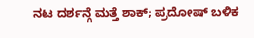ನಟ ದರ್ಶನ್ಗೆ ಮತ್ತೆ ಶಾಕ್; ಪ್ರದೋಷ್ ಬಳಿಕ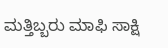ಮತ್ತಿಬ್ಬರು ಮಾಫಿ ಸಾಕ್ಷಿ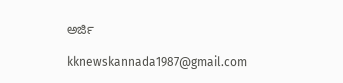ಅರ್ಜಿ

kknewskannada1987@gmail.com